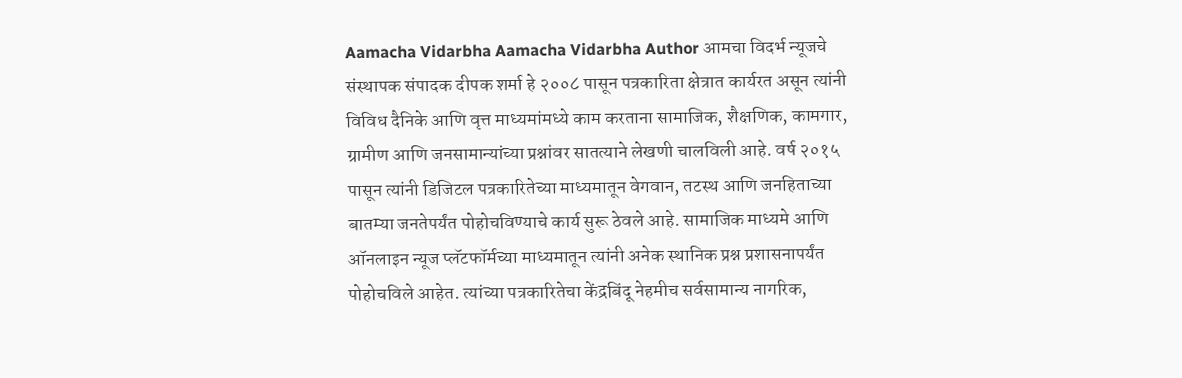Aamacha Vidarbha Aamacha Vidarbha Author आमचा विदर्भ न्यूजचे संस्थापक संपादक दीपक शर्मा हे २००८ पासून पत्रकारिता क्षेत्रात कार्यरत असून त्यांनी विविध दैनिके आणि वृत्त माध्यमांमध्ये काम करताना सामाजिक, शैक्षणिक, कामगार, ग्रामीण आणि जनसामान्यांच्या प्रश्नांवर सातत्याने लेखणी चालविली आहे. वर्ष २०१५ पासून त्यांनी डिजिटल पत्रकारितेच्या माध्यमातून वेगवान, तटस्थ आणि जनहिताच्या बातम्या जनतेपर्यंत पोहोचविण्याचे कार्य सुरू ठेवले आहे. सामाजिक माध्यमे आणि ऑनलाइन न्यूज प्लॅटफॉर्मच्या माध्यमातून त्यांनी अनेक स्थानिक प्रश्न प्रशासनापर्यंत पोहोचविले आहेत. त्यांच्या पत्रकारितेचा केंद्रबिंदू नेहमीच सर्वसामान्य नागरिक,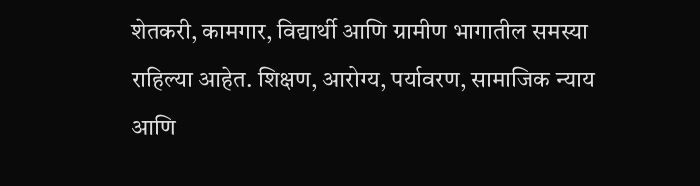शेतकरी, कामगार, विद्यार्थी आणि ग्रामीण भागातील समस्या राहिल्या आहेत. शिक्षण, आरोग्य, पर्यावरण, सामाजिक न्याय आणि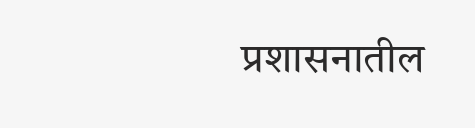प्रशासनातील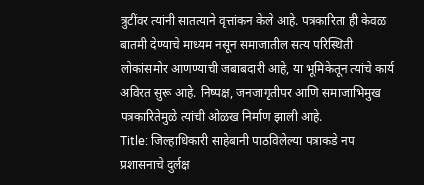त्रुटींवर त्यांनी सातत्याने वृत्तांकन केले आहे. पत्रकारिता ही केवळ बातमी देण्याचे माध्यम नसून समाजातील सत्य परिस्थिती लोकांसमोर आणण्याची जबाबदारी आहे, या भूमिकेतून त्यांचे कार्य अविरत सुरू आहे. निष्पक्ष, जनजागृतीपर आणि समाजाभिमुख पत्रकारितेमुळे त्यांची ओळख निर्माण झाली आहे.
Title: जिल्हाधिकारी साहेबानी पाठविलेल्या पत्राकडे नप प्रशासनाचे दुर्लक्ष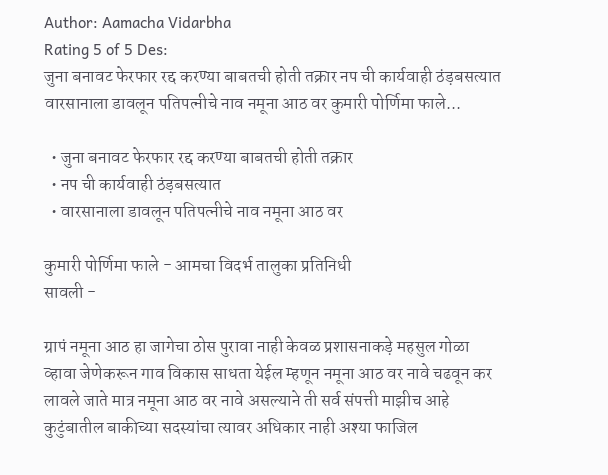Author: Aamacha Vidarbha
Rating 5 of 5 Des:
जुना बनावट फेरफार रद्द करण्या बाबतची होती तक्रार नप ची कार्यवाही ठंड़बसत्यात वारसानाला डावलून पतिपत्नीचे नाव नमूना आठ वर कुमारी पोर्णिमा फाले...

  • जुना बनावट फेरफार रद्द करण्या बाबतची होती तक्रार
  • नप ची कार्यवाही ठंड़बसत्यात
  • वारसानाला डावलून पतिपत्नीचे नाव नमूना आठ वर

कुमारी पोर्णिमा फाले - आमचा विदर्भ तालुका प्रतिनिधी
सावली -

ग्रापं नमूना आठ हा जागेचा ठोस पुरावा नाही केवळ प्रशासनाकड़े महसुल गोळा व्हावा जेणेकरून गाव विकास साधता येईल म्हणून नमूना आठ वर नावे चढवून कर लावले जाते मात्र नमूना आठ वर नावे असल्याने ती सर्व संपत्ती माझीच आहे कुटुंबातील बाकीच्या सदस्यांचा त्यावर अधिकार नाही अश्या फाजिल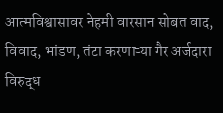आत्मविश्वासावर नेहमी वारसान सोबत वाद, विवाद, भांडण, तंटा करणाऱ्या गैर अर्जदारा विरुद्ध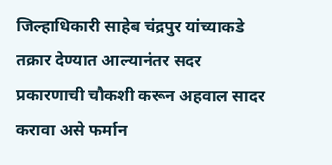जिल्हाधिकारी साहेब चंद्रपुर यांच्याकडे तक्रार देण्यात आल्यानंतर सदर प्रकारणाची चौकशी करून अहवाल सादर करावा असे फर्मान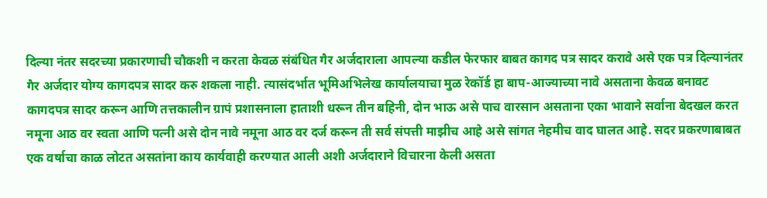दिल्या नंतर सदरच्या प्रकारणाची चौकशी न करता केवळ संबंधित गैर अर्जदाराला आपल्या कडील फेरफार बाबत कागद पत्र सादर करावे असे एक पत्र दिल्यानंतर गैर अर्जदार योग्य कागदपत्र सादर करु शकला नाही. त्यासंदर्भात भूमिअभिलेख कार्यालयाचा मुळ रेकॉर्ड हा बाप-आज्याच्या नावे असताना केवळ बनावट कागदपत्र सादर करून आणि तत्तकालीन ग्रापं प्रशासनाला हाताशी धरून तीन बहिनी, दोन भाऊ असे पाच वारसान असताना एका भावाने सर्वाना बेदखल करत नमूना आठ वर स्वता आणि पत्नी असे दोन नावे नमूना आठ वर दर्ज करून ती सर्व संपत्ती माझीच आहे असे सांगत नेहमीच वाद घालत आहे. सदर प्रकरणाबाबत एक वर्षाचा काळ लोटत असतांना काय कार्यवाही करण्यात आली अशी अर्जदाराने विचारना केली असता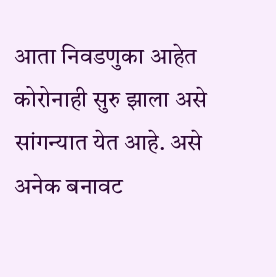आता निवडणुका आहेत कोरोनाही सुरु झाला असे सांगन्यात येत आहे. असे अनेक बनावट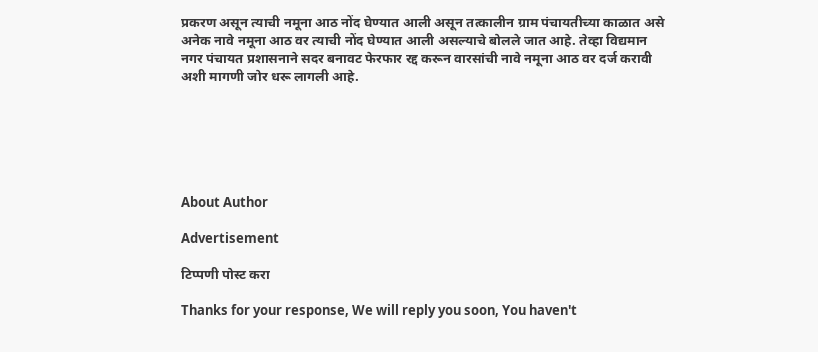प्रकरण असून त्याची नमूना आठ नोंद घेण्यात आली असून तत्कालीन ग्राम पंचायतीच्या काळात असे अनेक नावे नमूना आठ वर त्याची नोंद घेण्यात आली असल्याचे बोलले जात आहे. तेव्हा विद्यमान नगर पंचायत प्रशासनाने सदर बनावट फेरफार रद्द करून वारसांची नावे नमूना आठ वर दर्ज करावी अशी मागणी जोर धरू लागली आहे.






About Author

Advertisement

टिप्पणी पोस्ट करा

Thanks for your response, We will reply you soon, You haven't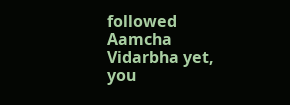followed Aamcha Vidarbha yet, you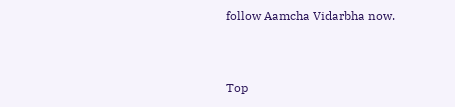follow Aamcha Vidarbha now.


Top